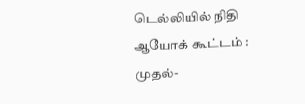டெல்லியில் நிதி ஆயோக் கூட்டம் : முதல்-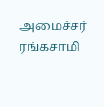அமைச்சர் ரங்கசாமி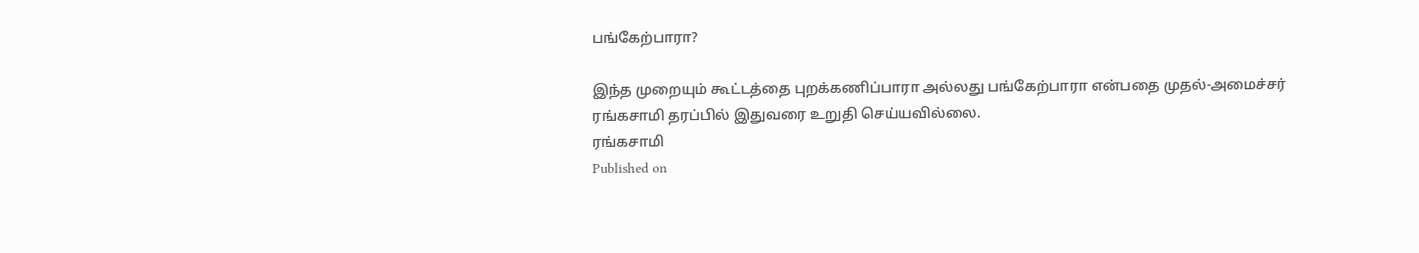பங்கேற்பாரா?

இந்த முறையும் கூட்டத்தை புறக்கணிப்பாரா அல்லது பங்கேற்பாரா என்பதை முதல்-அமைச்சர் ரங்கசாமி தரப்பில் இதுவரை உறுதி செய்யவில்லை.
ரங்கசாமி
Published on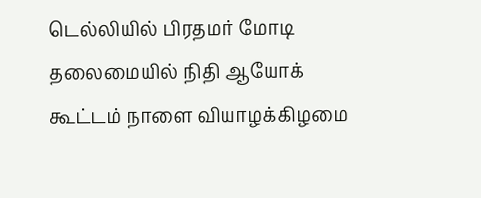டெல்லியில் பிரதமர் மோடி தலைமையில் நிதி ஆயோக் கூட்டம் நாளை வியாழக்கிழமை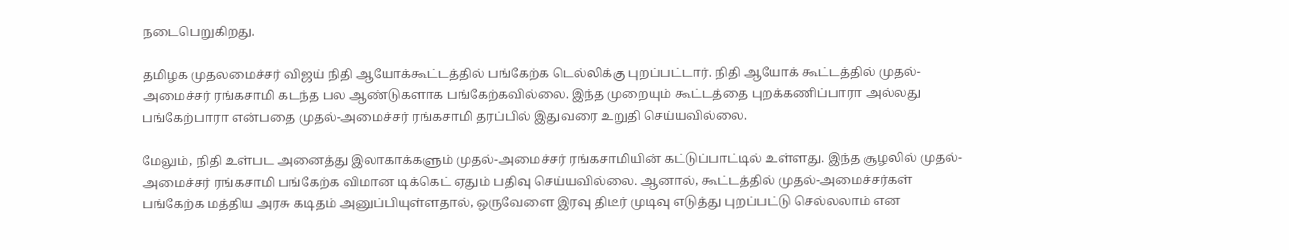நடைபெறுகிறது.

தமிழக முதலமைச்சர் விஜய் நிதி ஆயோக்கூட்டத்தில் பங்கேற்க டெல்லிக்கு புறப்பட்டார். நிதி ஆயோக் கூட்டத்தில் முதல்-அமைச்சர் ரங்கசாமி கடந்த பல ஆண்டுகளாக பங்கேற்கவில்லை. இந்த முறையும் கூட்டத்தை புறக்கணிப்பாரா அல்லது பங்கேற்பாரா என்பதை முதல்-அமைச்சர் ரங்கசாமி தரப்பில் இதுவரை உறுதி செய்யவில்லை.

மேலும், நிதி உள்பட அனைத்து இலாகாக்களும் முதல்-அமைச்சர் ரங்கசாமியின் கட்டுப்பாட்டில் உள்ளது. இந்த சூழலில் முதல்-அமைச்சர் ரங்கசாமி பங்கேற்க விமான டிக்கெட் ஏதும் பதிவு செய்யவில்லை. ஆனால், கூட்டத்தில் முதல்-அமைச்சர்கள் பங்கேற்க மத்திய அரசு கடிதம் அனுப்பியுள்ளதால், ஒருவேளை இரவு திடீர் முடிவு எடுத்து புறப்பட்டு செல்லலாம் என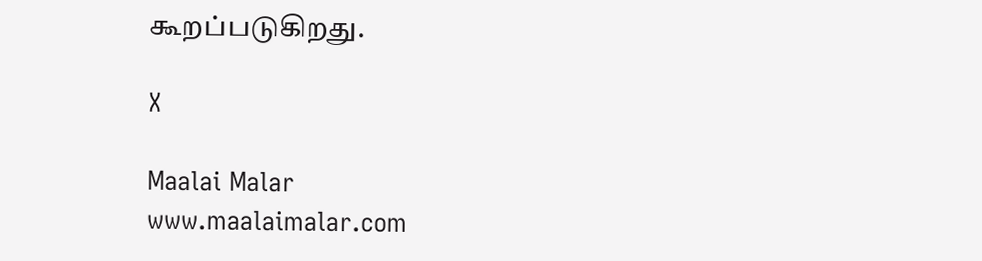கூறப்படுகிறது.

X

Maalai Malar
www.maalaimalar.com